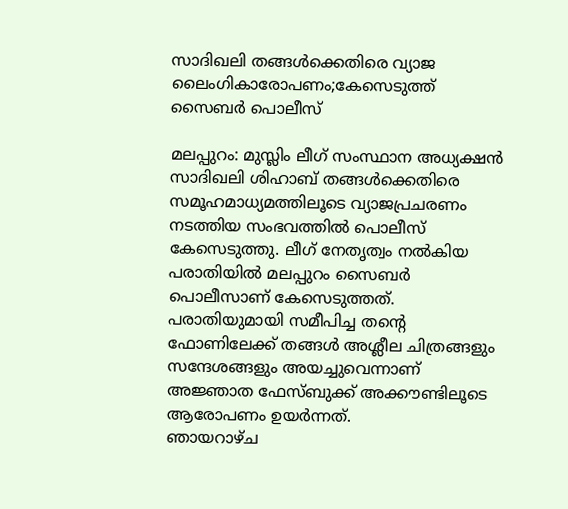സാദിഖലി തങ്ങൾക്കെതിരെ വ്യാജ ലൈംഗികാരോപണം;കേസെടുത്ത് സൈബർ പൊലീസ്

മലപ്പുറം: മുസ്ലിം ലീഗ് സംസ്ഥാന അധ്യക്ഷൻ സാദിഖലി ശിഹാബ് തങ്ങൾക്കെതിരെ സമൂഹമാധ്യമത്തിലൂടെ വ്യാജപ്രചരണം നടത്തിയ സംഭവത്തിൽ പൊലീസ് കേസെടുത്തു. ലീഗ് നേതൃത്വം നൽകിയ പരാതിയിൽ മലപ്പുറം സൈബർ പൊലീസാണ് കേസെടുത്തത്. പരാതിയുമായി സമീപിച്ച തൻ്റെ ഫോണിലേക്ക് തങ്ങൾ അശ്ലീല ചിത്രങ്ങളും സന്ദേശങ്ങളും അയച്ചുവെന്നാണ് അജ്ഞാത ഫേസ്ബുക്ക് അക്കൗണ്ടിലൂടെ ആരോപണം ഉയർന്നത്.
ഞായറാഴ്ച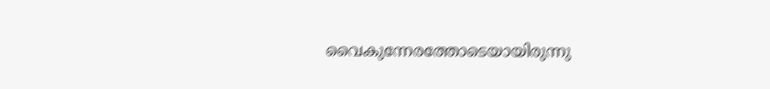വൈകുന്നേരത്തോടെയായിരുന്നു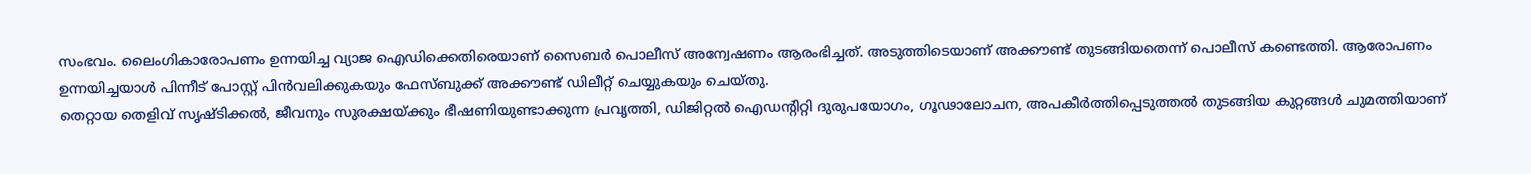സംഭവം. ലൈംഗികാരോപണം ഉന്നയിച്ച വ്യാജ ഐഡിക്കെതിരെയാണ് സൈബർ പൊലീസ് അന്വേഷണം ആരംഭിച്ചത്. അടുത്തിടെയാണ് അക്കൗണ്ട് തുടങ്ങിയതെന്ന് പൊലീസ് കണ്ടെത്തി. ആരോപണം ഉന്നയിച്ചയാൾ പിന്നീട് പോസ്റ്റ് പിൻവലിക്കുകയും ഫേസ്ബുക്ക് അക്കൗണ്ട് ഡിലീറ്റ് ചെയ്യുകയും ചെയ്തു.
തെറ്റായ തെളിവ് സൃഷ്ടിക്കൽ, ജീവനും സുരക്ഷയ്ക്കും ഭീഷണിയുണ്ടാക്കുന്ന പ്രവൃത്തി, ഡിജിറ്റൽ ഐഡൻ്റിറ്റി ദുരുപയോഗം, ഗൂഢാലോചന, അപകീർത്തിപ്പെടുത്തൽ തുടങ്ങിയ കുറ്റങ്ങൾ ചുമത്തിയാണ്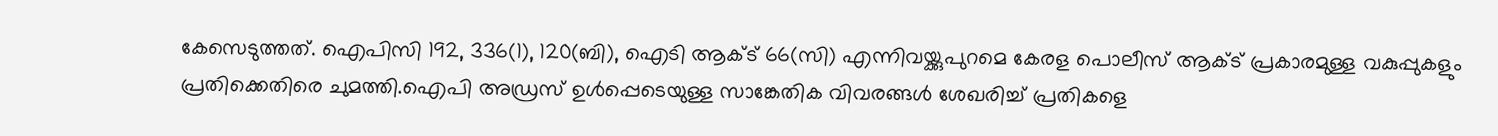കേസെടുത്തത്. ഐപിസി 192, 336(1), 120(ബി), ഐടി ആക്ട് 66(സി) എന്നിവയ്ക്കുപുറമെ കേരള പൊലീസ് ആക്ട് പ്രകാരമുള്ള വകുപ്പുകളും പ്രതിക്കെതിരെ ചുമത്തി.ഐപി അഡ്രസ് ഉൾപ്പെടെയുള്ള സാങ്കേതിക വിവരങ്ങൾ ശേഖരിച്ച് പ്രതികളെ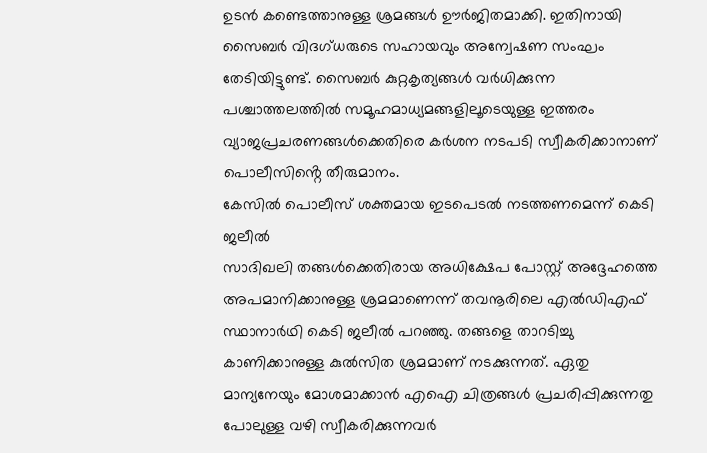ഉടൻ കണ്ടെത്താനുള്ള ശ്രമങ്ങൾ ഊർജിതമാക്കി. ഇതിനായി സൈബർ വിദഗ്ധരുടെ സഹായവും അന്വേഷണ സംഘം തേടിയിട്ടുണ്ട്. സൈബർ കുറ്റകൃത്യങ്ങൾ വർധിക്കുന്ന പശ്ചാത്തലത്തിൽ സമൂഹമാധ്യമങ്ങളിലൂടെയുള്ള ഇത്തരം വ്യാജപ്രചരണങ്ങൾക്കെതിരെ കർശന നടപടി സ്വീകരിക്കാനാണ് പൊലീസിൻ്റെ തീരുമാനം.
കേസിൽ പൊലീസ് ശക്തമായ ഇടപെടൽ നടത്തണമെന്ന് കെടി ജലീൽ
സാദിഖലി തങ്ങൾക്കെതിരായ അധിക്ഷേപ പോസ്റ്റ് അദ്ദേഹത്തെ അപമാനിക്കാനുള്ള ശ്രമമാണെന്ന് തവനൂരിലെ എൽഡിഎഫ് സ്ഥാനാർഥി കെടി ജലീൽ പറഞ്ഞു. തങ്ങളെ താറടിച്ചു കാണിക്കാനുള്ള കുൽസിത ശ്രമമാണ് നടക്കുന്നത്. ഏതു മാന്യനേയും മോശമാക്കാൻ എഐ ചിത്രങ്ങൾ പ്രചരിപ്പിക്കുന്നതു പോലുള്ള വഴി സ്വീകരിക്കുന്നവർ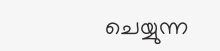ചെയ്യുന്ന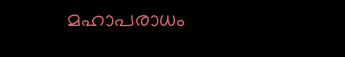മഹാപരാധം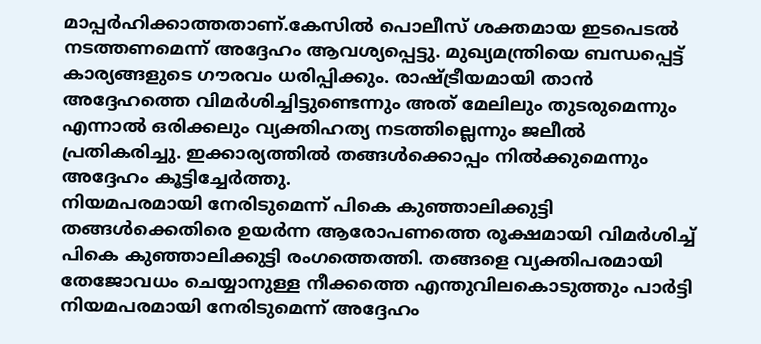മാപ്പർഹിക്കാത്തതാണ്.കേസിൽ പൊലീസ് ശക്തമായ ഇടപെടൽ നടത്തണമെന്ന് അദ്ദേഹം ആവശ്യപ്പെട്ടു. മുഖ്യമന്ത്രിയെ ബന്ധപ്പെട്ട് കാര്യങ്ങളുടെ ഗൗരവം ധരിപ്പിക്കും. രാഷ്ട്രീയമായി താൻ അദ്ദേഹത്തെ വിമർശിച്ചിട്ടുണ്ടെന്നും അത് മേലിലും തുടരുമെന്നും എന്നാൽ ഒരിക്കലും വ്യക്തിഹത്യ നടത്തില്ലെന്നും ജലീൽ പ്രതികരിച്ചു. ഇക്കാര്യത്തിൽ തങ്ങൾക്കൊപ്പം നിൽക്കുമെന്നും അദ്ദേഹം കൂട്ടിച്ചേർത്തു.
നിയമപരമായി നേരിടുമെന്ന് പികെ കുഞ്ഞാലിക്കുട്ടി
തങ്ങൾക്കെതിരെ ഉയർന്ന ആരോപണത്തെ രൂക്ഷമായി വിമർശിച്ച് പികെ കുഞ്ഞാലിക്കുട്ടി രംഗത്തെത്തി. തങ്ങളെ വ്യക്തിപരമായി തേജോവധം ചെയ്യാനുള്ള നീക്കത്തെ എന്തുവിലകൊടുത്തും പാർട്ടി നിയമപരമായി നേരിടുമെന്ന് അദ്ദേഹം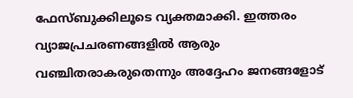ഫേസ്ബുക്കിലൂടെ വ്യക്തമാക്കി. ഇത്തരം വ്യാജപ്രചരണങ്ങളിൽ ആരും വഞ്ചിതരാകരുതെന്നും അദ്ദേഹം ജനങ്ങളോട്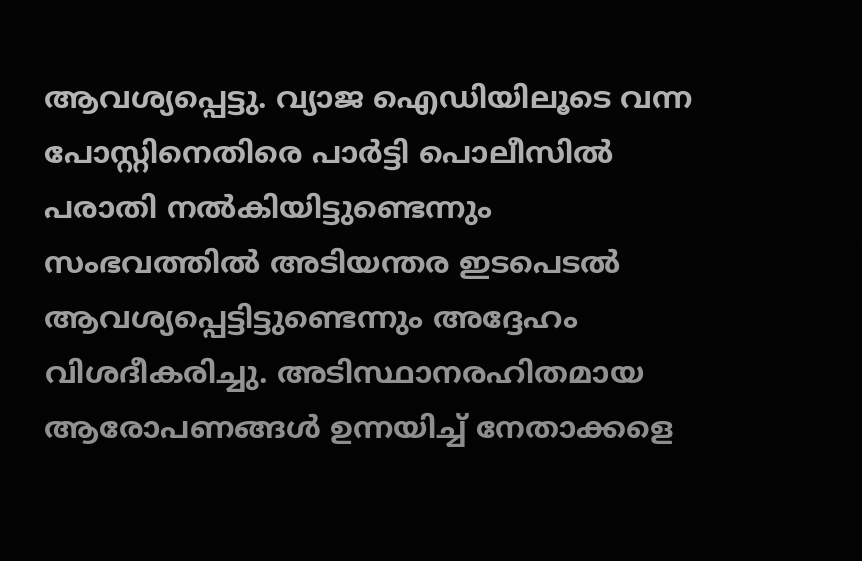ആവശ്യപ്പെട്ടു. വ്യാജ ഐഡിയിലൂടെ വന്ന പോസ്റ്റിനെതിരെ പാർട്ടി പൊലീസിൽ പരാതി നൽകിയിട്ടുണ്ടെന്നും സംഭവത്തിൽ അടിയന്തര ഇടപെടൽ ആവശ്യപ്പെട്ടിട്ടുണ്ടെന്നും അദ്ദേഹം വിശദീകരിച്ചു. അടിസ്ഥാനരഹിതമായ ആരോപണങ്ങൾ ഉന്നയിച്ച് നേതാക്കളെ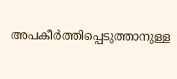അപകീർത്തിപ്പെടുത്താനുള്ള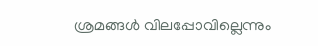ശ്രമങ്ങൾ വിലപ്പോവില്ലെന്നും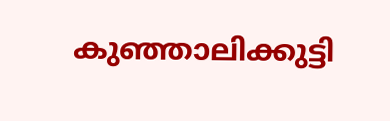കുഞ്ഞാലിക്കുട്ടി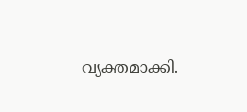വ്യക്തമാക്കി.